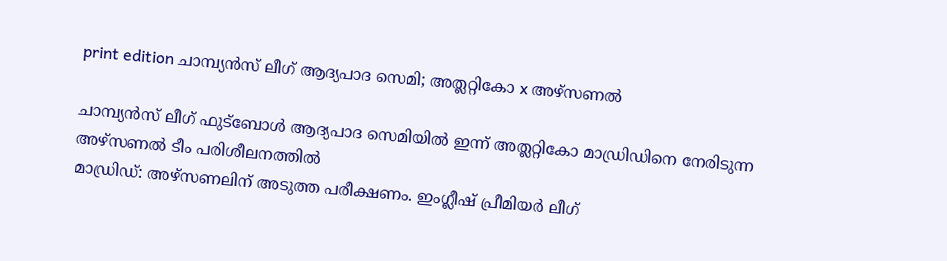print edition ചാമ്പ്യൻസ് ലീഗ് ആദ്യപാദ സെമി; അത്ലറ്റികോ x അഴ്സണൽ

ചാമ്പ്യൻസ് ലീഗ് ഫുട്ബോൾ ആദ്യപാദ സെമിയിൽ ഇന്ന് അത്ലറ്റികോ മാഡ്രിഡിനെ നേരിടുന്ന അഴ്സണൽ ടീം പരിശീലനത്തിൽ
മാഡ്രിഡ്: അഴ്സണലിന് അടുത്ത പരീക്ഷണം. ഇംഗ്ലീഷ് പ്രീമിയർ ലീഗ്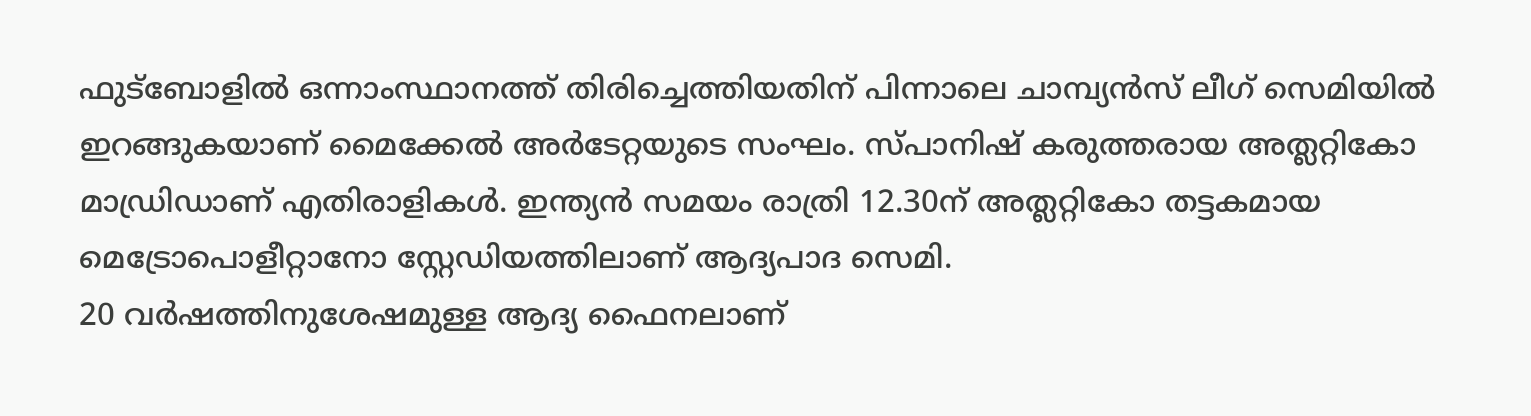ഫുട്ബോളിൽ ഒന്നാംസ്ഥാനത്ത് തിരിച്ചെത്തിയതിന് പിന്നാലെ ചാമ്പ്യൻസ് ലീഗ് സെമിയിൽ ഇറങ്ങുകയാണ് മൈക്കേൽ അർടേറ്റയുടെ സംഘം. സ്പാനിഷ് കരുത്തരായ അത്ലറ്റികോ മാഡ്രിഡാണ് എതിരാളികൾ. ഇന്ത്യൻ സമയം രാത്രി 12.30ന് അത്ലറ്റികോ തട്ടകമായ മെട്രോപൊളീറ്റാനോ സ്റ്റേഡിയത്തിലാണ് ആദ്യപാദ സെമി.
20 വർഷത്തിനുശേഷമുള്ള ആദ്യ ഫൈനലാണ്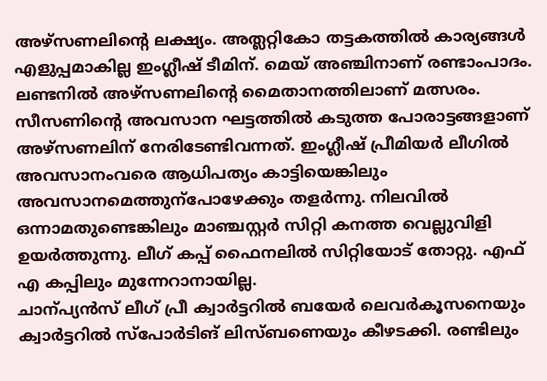അഴ്സണലിന്റെ ലക്ഷ്യം. അത്ലറ്റികോ തട്ടകത്തിൽ കാര്യങ്ങൾ എളുപ്പമാകില്ല ഇംഗ്ലീഷ് ടീമിന്. മെയ് അഞ്ചിനാണ് രണ്ടാംപാദം. ലണ്ടനിൽ അഴ്സണലിന്റെ മൈതാനത്തിലാണ് മത്സരം.
സീസണിന്റെ അവസാന ഘട്ടത്തിൽ കടുത്ത പോരാട്ടങ്ങളാണ് അഴ്സണലിന് നേരിടേണ്ടിവന്നത്. ഇംഗ്ലീഷ് പ്രീമിയർ ലീഗിൽ അവസാനംവരെ ആധിപത്യം കാട്ടിയെങ്കിലും അവസാനമെത്തുന്പോഴേക്കും തളർന്നു. നിലവിൽ ഒന്നാമതുണ്ടെങ്കിലും മാഞ്ചസ്റ്റർ സിറ്റി കനത്ത വെല്ലുവിളി ഉയർത്തുന്നു. ലീഗ് കപ്പ് ഫൈനലിൽ സിറ്റിയോട് തോറ്റു. എഫ് എ കപ്പിലും മുന്നേറാനായില്ല.
ചാന്പ്യൻസ് ലീഗ് പ്രീ ക്വാർട്ടറിൽ ബയേർ ലെവർകൂസനെയും ക്വാർട്ടറിൽ സ്പോർടിങ് ലിസ്ബണെയും കീഴടക്കി. രണ്ടിലും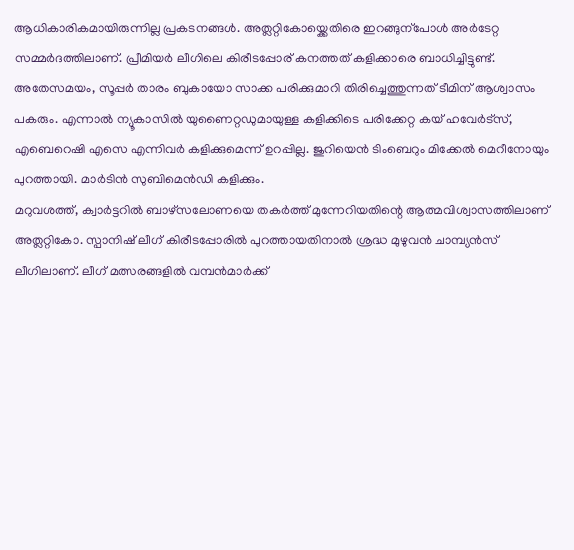ആധികാരികമായിരുന്നില്ല പ്രകടനങ്ങൾ. അത്ലറ്റികോയ്ക്കെതിരെ ഇറങ്ങുന്പോൾ അർടേറ്റ സമ്മർദത്തിലാണ്. പ്രീമിയർ ലീഗിലെ കിരീടപ്പോര് കനത്തത് കളിക്കാരെ ബാധിച്ചിട്ടുണ്ട്. അതേസമയം, സൂപ്പർ താരം ബുകായോ സാക്ക പരിക്കുമാറി തിരിച്ചെത്തുന്നത് ടീമിന് ആശ്വാസം പകരും. എന്നാൽ ന്യൂകാസിൽ യുണൈറ്റഡുമായുള്ള കളിക്കിടെ പരിക്കേറ്റ കയ് ഹവേർട്സ്, എബെറെഷി എസെ എന്നിവർ കളിക്കുമെന്ന് ഉറപ്പില്ല. ജുറിയെൻ ടിംബെറും മിക്കേൽ മെറീനോയും പുറത്തായി. മാർടിൻ സുബിമെൻഡി കളിക്കും.
മറുവശത്ത്, ക്വാർട്ടറിൽ ബാഴ്സലോണയെ തകർത്ത് മുന്നേറിയതിന്റെ ആത്മവിശ്വാസത്തിലാണ് അത്ലറ്റികോ. സ്പാനിഷ് ലീഗ് കിരീടപ്പോരിൽ പുറത്തായതിനാൽ ശ്രദ്ധ മുഴുവൻ ചാമ്പ്യൻസ് ലീഗിലാണ്. ലീഗ് മത്സരങ്ങളിൽ വമ്പൻമാർക്ക്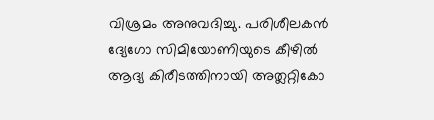വിശ്രമം അനുവദിച്ചു. പരിശീലകൻ ദ്യേഗോ സിമിയോണിയുടെ കീഴിൽ ആദ്യ കിരീടത്തിനായി അത്ലറ്റികോ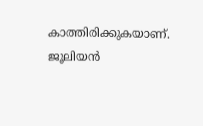കാത്തിരിക്കുകയാണ്. ജൂലിയൻ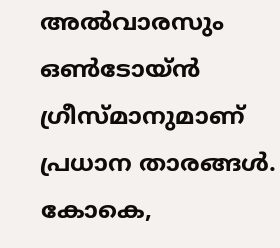അൽവാരസും ഒൺടോയ്ൻ ഗ്രീസ്മാനുമാണ് പ്രധാന താരങ്ങൾ. കോകെ,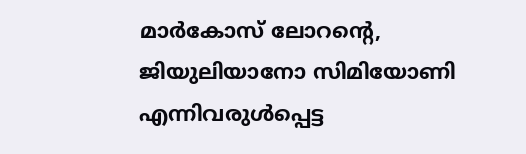മാർകോസ് ലോറന്റെ, ജിയുലിയാനോ സിമിയോണി എന്നിവരുൾപ്പെട്ട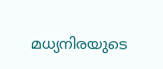മധ്യനിരയുടെ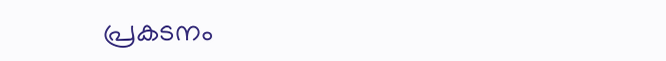പ്രകടനം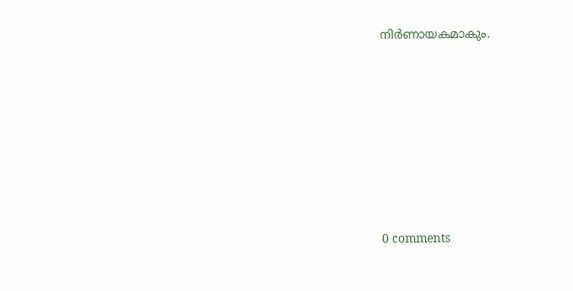നിർണായകമാകും.










0 comments